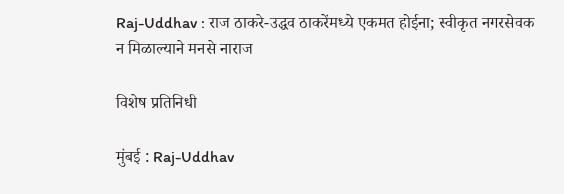Raj-Uddhav : राज ठाकरे-उद्धव ठाकरेंमध्ये एकमत होईना; स्वीकृत नगरसेवक न मिळाल्याने मनसे नाराज

विशेष प्रतिनिधी

मुंबई : Raj-Uddhav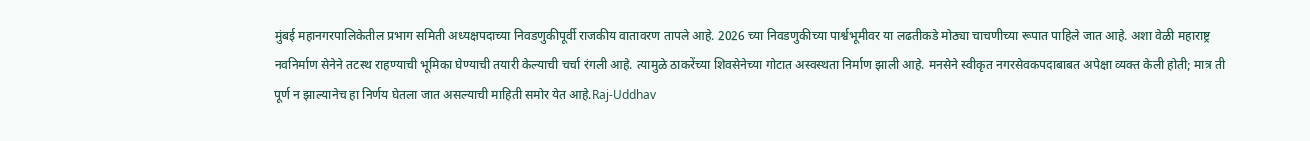मुंबई महानगरपालिकेतील प्रभाग समिती अध्यक्षपदाच्या निवडणुकीपूर्वी राजकीय वातावरण तापले आहे. 2026 च्या निवडणुकीच्या पार्श्वभूमीवर या लढतीकडे मोठ्या चाचणीच्या रूपात पाहिले जात आहे. अशा वेळी महाराष्ट्र नवनिर्माण सेनेने तटस्थ राहण्याची भूमिका घेण्याची तयारी केल्याची चर्चा रंगली आहे. त्यामुळे ठाकरेंच्या शिवसेनेच्या गोटात अस्वस्थता निर्माण झाली आहे. मनसेने स्वीकृत नगरसेवकपदाबाबत अपेक्षा व्यक्त केली होती; मात्र ती पूर्ण न झाल्यानेच हा निर्णय घेतला जात असल्याची माहिती समोर येत आहे.Raj-Uddhav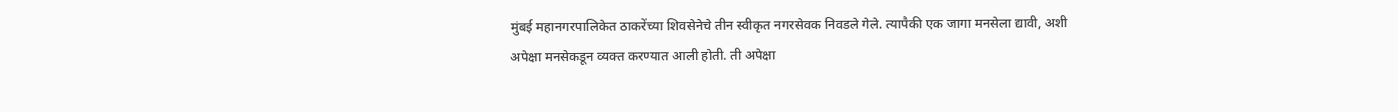मुंबई महानगरपालिकेत ठाकरेंच्या शिवसेनेचे तीन स्वीकृत नगरसेवक निवडले गेले. त्यापैकी एक जागा मनसेला द्यावी, अशी अपेक्षा मनसेकडून व्यक्त करण्यात आली होती. ती अपेक्षा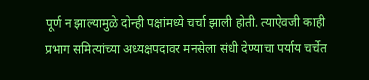पूर्ण न झाल्यामुळे दोन्ही पक्षांमध्ये चर्चा झाली होती. त्याऐवजी काही प्रभाग समित्यांच्या अध्यक्षपदावर मनसेला संधी देण्याचा पर्याय चर्चेत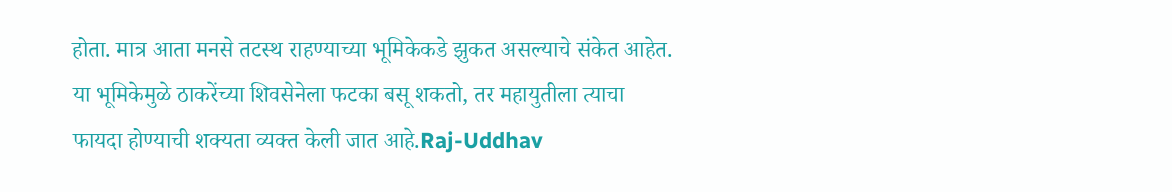होता. मात्र आता मनसे तटस्थ राहण्याच्या भूमिकेकडे झुकत असल्याचे संकेत आहेत. या भूमिकेमुळे ठाकरेंच्या शिवसेनेला फटका बसू शकतो, तर महायुतीला त्याचा फायदा होण्याची शक्यता व्यक्त केली जात आहे.Raj-Uddhav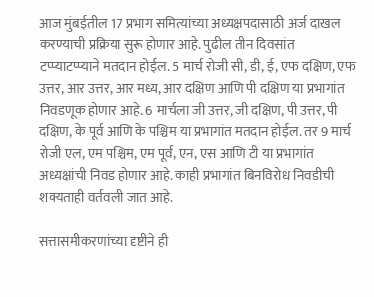आज मुंबईतील 17 प्रभाग समित्यांच्या अध्यक्षपदासाठी अर्ज दाखल करण्याची प्रक्रिया सुरू होणार आहे. पुढील तीन दिवसांत टप्प्याटप्प्याने मतदान होईल. 5 मार्च रोजी सी, डी, ई, एफ दक्षिण, एफ उत्तर, आर उत्तर, आर मध्य, आर दक्षिण आणि पी दक्षिण या प्रभागांत निवडणूक होणार आहे. 6 मार्चला जी उत्तर, जी दक्षिण, पी उत्तर, पी दक्षिण, के पूर्व आणि के पश्चिम या प्रभागांत मतदान होईल. तर 9 मार्च रोजी एल, एम पश्चिम, एम पूर्व, एन, एस आणि टी या प्रभागांत अध्यक्षांची निवड होणार आहे. काही प्रभागांत बिनविरोध निवडीची शक्यताही वर्तवली जात आहे.

सत्तासमीकरणांच्या दृष्टीने ही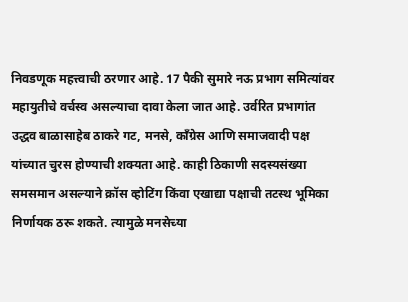निवडणूक महत्त्वाची ठरणार आहे. 17 पैकी सुमारे नऊ प्रभाग समित्यांवर महायुतीचे वर्चस्व असल्याचा दावा केला जात आहे. उर्वरित प्रभागांत उद्धव बाळासाहेब ठाकरे गट, मनसे, काँग्रेस आणि समाजवादी पक्ष यांच्यात चुरस होण्याची शक्यता आहे. काही ठिकाणी सदस्यसंख्या समसमान असल्याने क्रॉस व्होटिंग किंवा एखाद्या पक्षाची तटस्थ भूमिका निर्णायक ठरू शकते. त्यामुळे मनसेच्या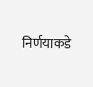निर्णयाकडे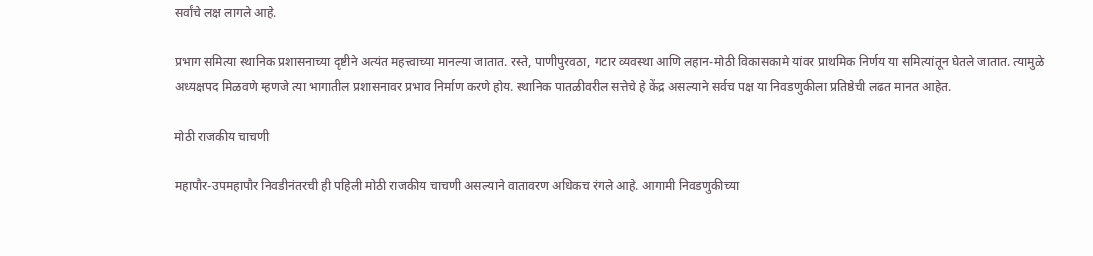सर्वांचे लक्ष लागले आहे.

प्रभाग समित्या स्थानिक प्रशासनाच्या दृष्टीने अत्यंत महत्त्वाच्या मानल्या जातात. रस्ते, पाणीपुरवठा, गटार व्यवस्था आणि लहान-मोठी विकासकामे यांवर प्राथमिक निर्णय या समित्यांतून घेतले जातात. त्यामुळे अध्यक्षपद मिळवणे म्हणजे त्या भागातील प्रशासनावर प्रभाव निर्माण करणे होय. स्थानिक पातळीवरील सत्तेचे हे केंद्र असल्याने सर्वच पक्ष या निवडणुकीला प्रतिष्ठेची लढत मानत आहेत.

मोठी राजकीय चाचणी

महापौर-उपमहापौर निवडीनंतरची ही पहिली मोठी राजकीय चाचणी असल्याने वातावरण अधिकच रंगले आहे. आगामी निवडणुकीच्या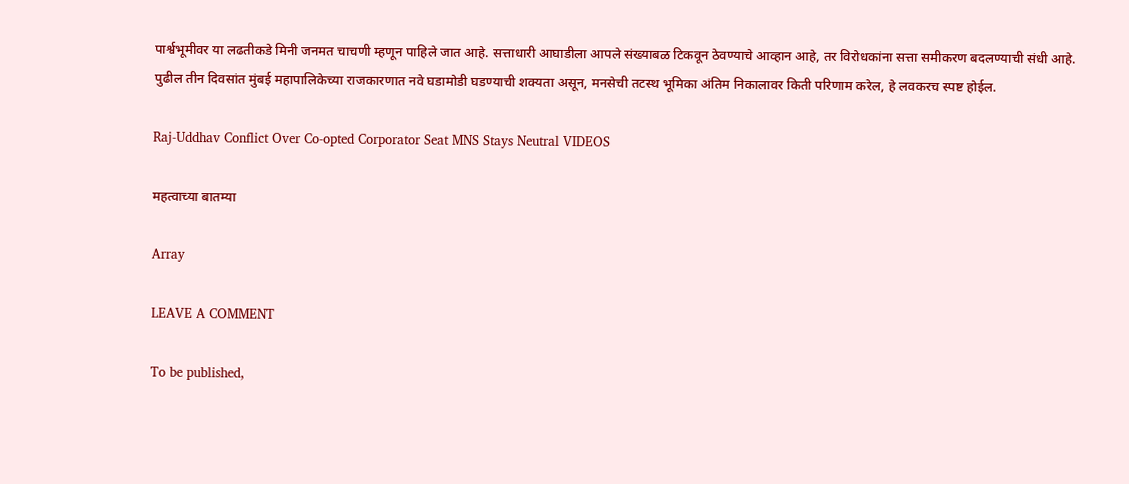पार्श्वभूमीवर या लढतीकडे मिनी जनमत चाचणी म्हणून पाहिले जात आहे. सत्ताधारी आघाडीला आपले संख्याबळ टिकवून ठेवण्याचे आव्हान आहे, तर विरोधकांना सत्ता समीकरण बदलण्याची संधी आहे. पुढील तीन दिवसांत मुंबई महापालिकेच्या राजकारणात नवे घडामोडी घडण्याची शक्यता असून, मनसेची तटस्थ भूमिका अंतिम निकालावर किती परिणाम करेल, हे लवकरच स्पष्ट होईल.

Raj-Uddhav Conflict Over Co-opted Corporator Seat MNS Stays Neutral VIDEOS

महत्वाच्या बातम्या

Array

LEAVE A COMMENT

To be published,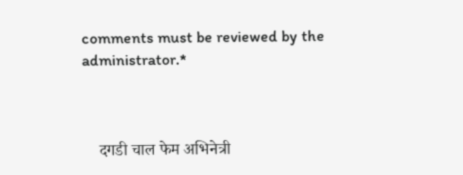comments must be reviewed by the administrator.*



    दगडी चाल फेम अभिनेत्री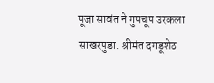पूजा सावंत ने गुपचूप उरकला साखरपुडा. श्रीमंत दगडूशेठ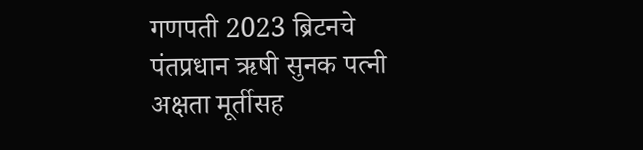गणपती 2023 ब्रिटनचे पंतप्रधान ऋषी सुनक पत्नी अक्षता मूर्तीसह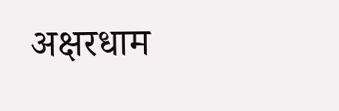अक्षरधाम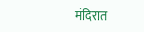मंदिरात